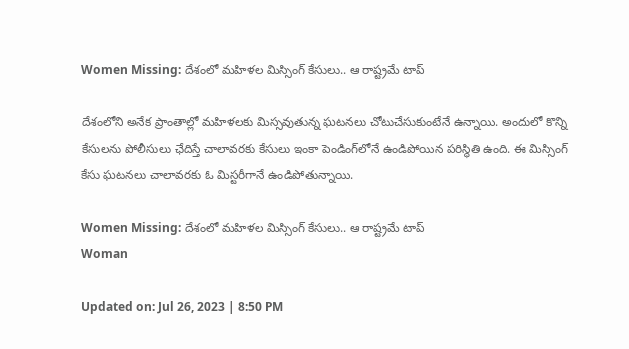Women Missing: దేశంలో మహిళల మిస్సింగ్ కేసులు.. ఆ రాష్ట్రమే టాప్

దేశంలోని అనేక ప్రాంతాల్లో మహిళలకు మిస్సవుతున్న ఘటనలు చోటుచేసుకుంటేనే ఉన్నాయి. అందులో కొన్ని కేసులను పోలీసులు ఛేదిస్తే చాలావరకు కేసులు ఇంకా పెండింగ్‌లోనే ఉండిపోయిన పరిస్థితి ఉంది. ఈ మిస్సింగ్ కేసు ఘటనలు చాలావరకు ఓ మిస్టరీగానే ఉండిపోతున్నాయి.

Women Missing: దేశంలో మహిళల మిస్సింగ్ కేసులు.. ఆ రాష్ట్రమే టాప్
Woman

Updated on: Jul 26, 2023 | 8:50 PM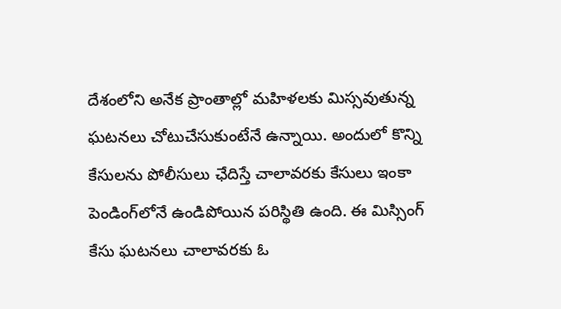దేశంలోని అనేక ప్రాంతాల్లో మహిళలకు మిస్సవుతున్న ఘటనలు చోటుచేసుకుంటేనే ఉన్నాయి. అందులో కొన్ని కేసులను పోలీసులు ఛేదిస్తే చాలావరకు కేసులు ఇంకా పెండింగ్‌లోనే ఉండిపోయిన పరిస్థితి ఉంది. ఈ మిస్సింగ్ కేసు ఘటనలు చాలావరకు ఓ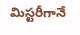మిస్టరీగానే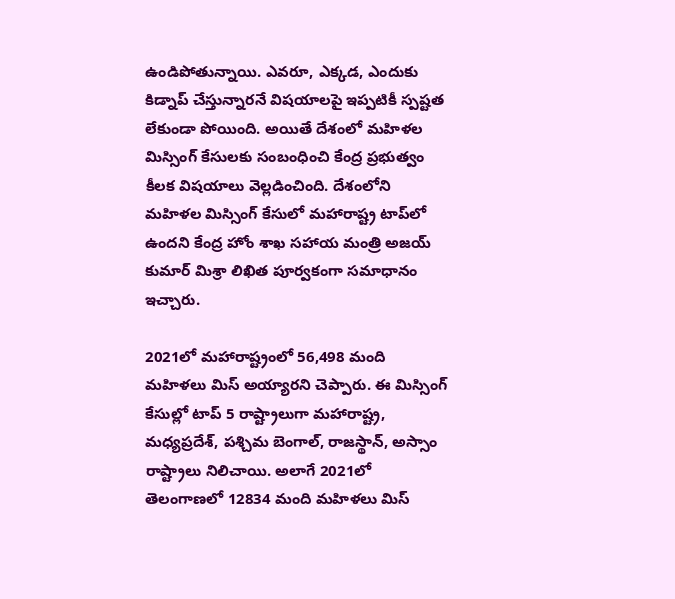ఉండిపోతున్నాయి. ఎవరూ, ఎక్కడ, ఎందుకు కిడ్నాప్ చేస్తున్నారనే విషయాలపై ఇప్పటికీ స్పష్టత లేకుండా పోయింది. అయితే దేశంలో మహిళల మిస్సింగ్ కేసులకు సంబంధించి కేంద్ర ప్రభుత్వం కీలక విషయాలు వెల్లడించింది. దేశంలోని మహిళల మిస్సింగ్ కేసులో మహారాష్ట్ర టాప్‌లో ఉందని కేంద్ర హోం శాఖ సహాయ మంత్రి అజయ్ కుమార్ మిశ్రా లిఖిత పూర్వకంగా సమాధానం ఇచ్చారు.

2021లో మహారాష్ట్రంలో 56,498 మంది మహిళలు మిస్ అయ్యారని చెప్పారు. ఈ మిస్సింగ్ కేసుల్లో టాప్ 5 రాష్ట్రాలుగా మహారాష్ట్ర, మధ్యప్రదేశ్, పశ్చిమ బెంగాల్, రాజస్థాన్, అస్సాం రాష్ట్రాలు నిలిచాయి. అలాగే 2021లో తెలంగాణలో 12834 మంది మహిళలు మిస్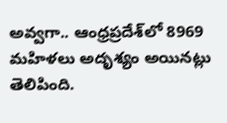అవ్వగా.. ఆంధ్రప్రదేశ్‌లో 8969 మహిళలు అదృశ్యం అయినట్లు తెలిపింది.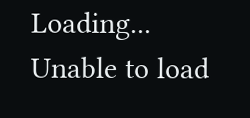Loading...
Unable to load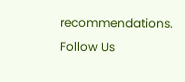recommendations.
Follow Us